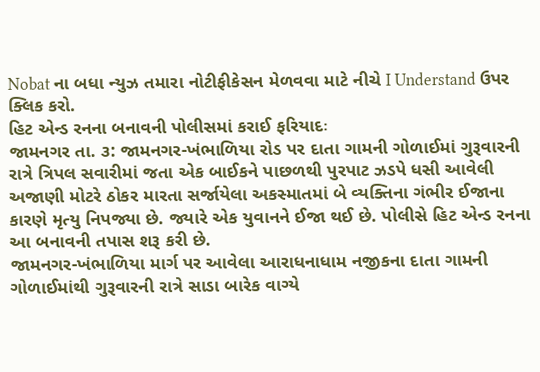Nobat ના બધા ન્યુઝ તમારા નોટીફીકેસન મેળવવા માટે નીચે I Understand ઉપર ક્લિક કરો.
હિટ એન્ડ રનના બનાવની પોલીસમાં કરાઈ ફરિયાદઃ
જામનગર તા. ૩: જામનગર-ખંભાળિયા રોડ પર દાતા ગામની ગોળાઈમાં ગુરૂવારની રાત્રે ત્રિપલ સવારીમાં જતા એક બાઈકને પાછળથી પુરપાટ ઝડપે ધસી આવેલી અજાણી મોટરે ઠોકર મારતા સર્જાયેલા અકસ્માતમાં બે વ્યક્તિના ગંભીર ઈજાના કારણે મૃત્યુ નિપજ્યા છે. જ્યારે એક યુવાનને ઈજા થઈ છે. પોલીસે હિટ એન્ડ રનના આ બનાવની તપાસ શરૂ કરી છે.
જામનગર-ખંભાળિયા માર્ગ પર આવેલા આરાધનાધામ નજીકના દાતા ગામની ગોળાઈમાંથી ગુરૂવારની રાત્રે સાડા બારેક વાગ્યે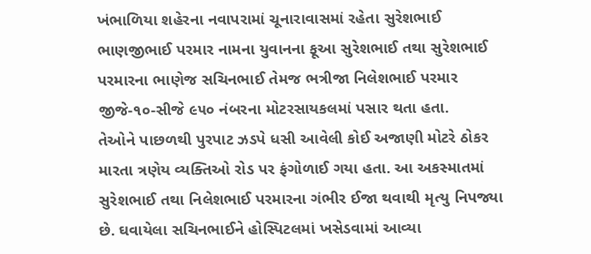ખંભાળિયા શહેરના નવાપરામાં ચૂનારાવાસમાં રહેતા સુરેશભાઈ ભાણજીભાઈ પરમાર નામના યુવાનના ફૂઆ સુરેશભાઈ તથા સુરેશભાઈ પરમારના ભાણેજ સચિનભાઈ તેમજ ભત્રીજા નિલેશભાઈ પરમાર જીજે-૧૦-સીજે ૯૫૦ નંબરના મોટરસાયકલમાં પસાર થતા હતા.
તેઓને પાછળથી પુરપાટ ઝડપે ધસી આવેલી કોઈ અજાણી મોટરે ઠોકર મારતા ત્રણેય વ્યક્તિઓ રોડ પર ફંગોળાઈ ગયા હતા. આ અકસ્માતમાં સુરેશભાઈ તથા નિલેશભાઈ પરમારના ગંભીર ઈજા થવાથી મૃત્યુ નિપજ્યા છે. ઘવાયેલા સચિનભાઈને હોસ્પિટલમાં ખસેડવામાં આવ્યા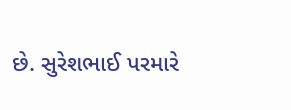છે. સુરેશભાઈ પરમારે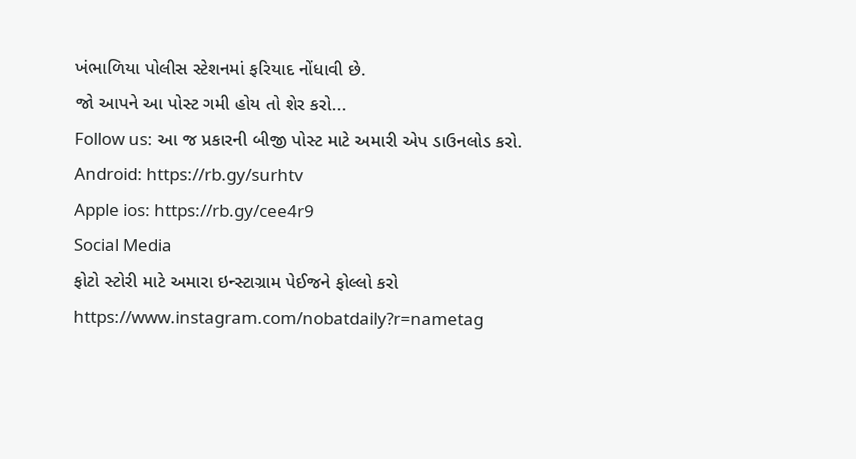ખંભાળિયા પોલીસ સ્ટેશનમાં ફરિયાદ નોંધાવી છે.
જો આપને આ પોસ્ટ ગમી હોય તો શેર કરો...
Follow us: આ જ પ્રકારની બીજી પોસ્ટ માટે અમારી એપ ડાઉનલોડ કરો.
Android: https://rb.gy/surhtv
Apple ios: https://rb.gy/cee4r9
Social Media
ફોટો સ્ટોરી માટે અમારા ઇન્સ્ટાગ્રામ પેઈજને ફોલ્લો કરો
https://www.instagram.com/nobatdaily?r=nametag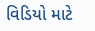વિડિયો માટે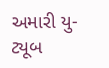અમારી યુ-ટ્યૂબ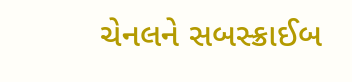ચેનલને સબસ્ક્રાઈબ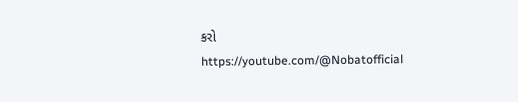કરો
https://youtube.com/@Nobatofficial